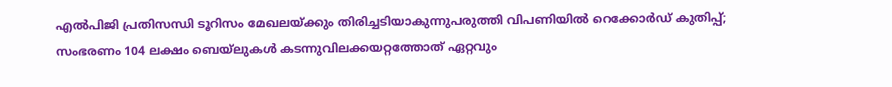എല്‍പിജി പ്രതിസന്ധി ടൂറിസം മേഖലയ്ക്കും തിരിച്ചടിയാകുന്നുപരുത്തി വിപണിയില്‍ റെക്കോര്‍ഡ് കുതിപ്പ്; സംഭരണം 104 ലക്ഷം ബെയ്‌ലുകള്‍ കടന്നുവിലക്കയറ്റത്തോത് ഏറ്റവും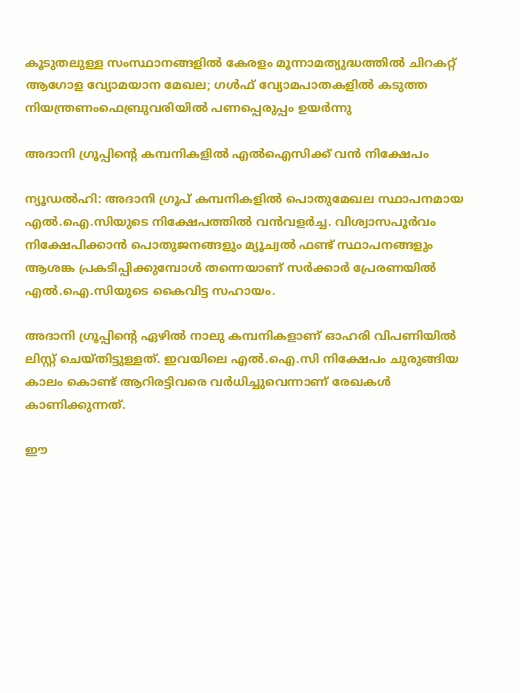കൂടുതലുള്ള സംസ്ഥാനങ്ങളിൽ കേരളം മൂന്നാമത്യുദ്ധത്തില്‍ ചിറകറ്റ് ആഗോള വ്യോമയാന മേഖല; ഗള്‍ഫ് വ്യോമപാതകളില്‍ കടുത്ത നിയന്ത്രണംഫെബ്രുവരിയിൽ പണപ്പെരുപ്പം ഉയർന്നു

അദാനി ഗ്രൂപ്പിന്റെ കമ്പനികളിൽ എൽഐസിക്ക് വൻ നിക്ഷേപം

ന്യൂഡൽഹി: അദാനി ഗ്രൂപ് കമ്പനികളിൽ പൊതുമേഖല സ്ഥാപനമായ എൽ.ഐ.സിയുടെ നിക്ഷേപത്തിൽ വൻവളർച്ച. വിശ്വാസപൂർവം നിക്ഷേപിക്കാൻ പൊതുജനങ്ങളും മ്യൂച്വൽ ഫണ്ട് സ്ഥാപനങ്ങളും ആശങ്ക പ്രകടിപ്പിക്കുമ്പോൾ തന്നെയാണ് സർക്കാർ പ്രേരണയിൽ എൽ.ഐ.സിയുടെ കൈവിട്ട സഹായം.

അദാനി ഗ്രൂപ്പിന്‍റെ ഏഴിൽ നാലു കമ്പനികളാണ് ഓഹരി വിപണിയിൽ ലിസ്റ്റ് ചെയ്തിട്ടുള്ളത്. ഇവയിലെ എൽ.ഐ.സി നിക്ഷേപം ചുരുങ്ങിയ കാലം കൊണ്ട് ആറിരട്ടിവരെ വർധിച്ചുവെന്നാണ് രേഖകൾ കാണിക്കുന്നത്.

ഈ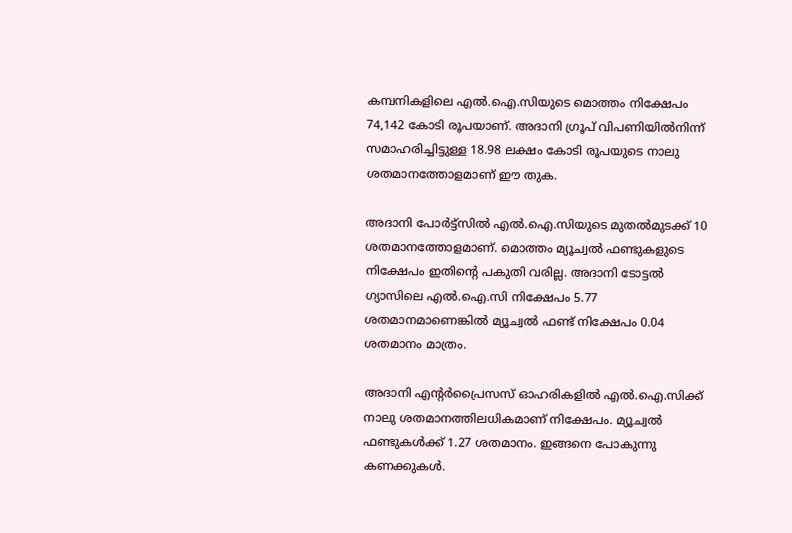കമ്പനികളിലെ എൽ.ഐ.സിയുടെ മൊത്തം നിക്ഷേപം 74,142 കോടി രൂപയാണ്. അദാനി ഗ്രൂപ് വിപണിയിൽനിന്ന് സമാഹരിച്ചിട്ടുള്ള 18.98 ലക്ഷം കോടി രൂപയുടെ നാലു ശതമാനത്തോളമാണ് ഈ തുക.

അദാനി പോർട്ട്സിൽ എൽ.ഐ.സിയുടെ മുതൽമുടക്ക് 10 ശതമാനത്തോളമാണ്. മൊത്തം മ്യൂച്വൽ ഫണ്ടുകളുടെ നിക്ഷേപം ഇതിന്‍റെ പകുതി വരില്ല. അദാനി ടോട്ടൽ ഗ്യാസിലെ എൽ.ഐ.സി നിക്ഷേപം 5.77 ശതമാനമാണെങ്കിൽ മ്യൂച്വൽ ഫണ്ട് നിക്ഷേപം 0.04 ശതമാനം മാത്രം.

അദാനി എന്‍റർപ്രൈസസ് ഓഹരികളിൽ എൽ.ഐ.സിക്ക് നാലു ശതമാനത്തിലധികമാണ് നിക്ഷേപം. മ്യൂച്വൽ ഫണ്ടുകൾക്ക് 1.27 ശതമാനം. ഇങ്ങനെ പോകുന്നു കണക്കുകൾ.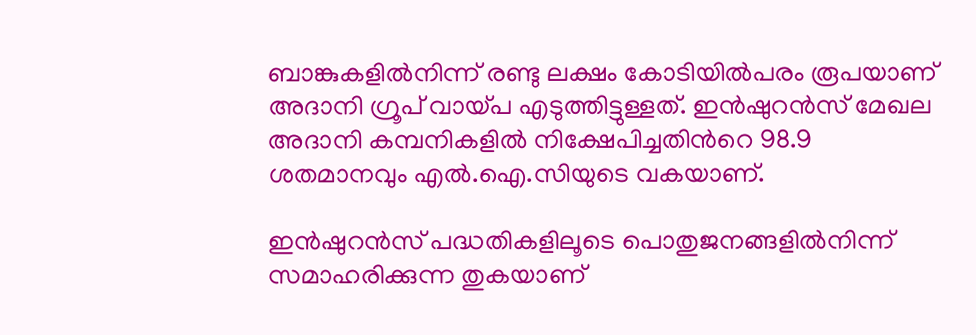ബാങ്കുകളിൽനിന്ന് രണ്ടു ലക്ഷം കോടിയിൽപരം രൂപയാണ് അദാനി ഗ്രൂപ് വായ്പ എടുത്തിട്ടുള്ളത്. ഇൻഷുറൻസ് മേഖല അദാനി കമ്പനികളിൽ നിക്ഷേപിച്ചതിന്‍റെ 98.9 ശതമാനവും എൽ.ഐ.സിയുടെ വകയാണ്.

ഇൻഷുറൻസ് പദ്ധതികളിലൂടെ പൊതുജനങ്ങളിൽനിന്ന് സമാഹരിക്കുന്ന തുകയാണ്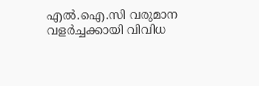എൽ.ഐ.സി വരുമാന വളർച്ചക്കായി വിവിധ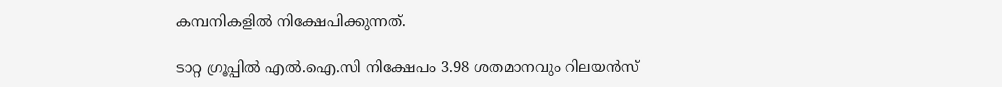കമ്പനികളിൽ നിക്ഷേപിക്കുന്നത്.

ടാറ്റ ഗ്രൂപ്പിൽ എൽ.ഐ.സി നിക്ഷേപം 3.98 ശതമാനവും റിലയൻസ്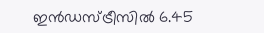ഇൻഡസ്ട്രീസിൽ 6.45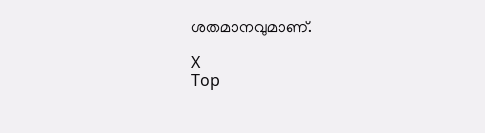ശതമാനവുമാണ്.

X
Top